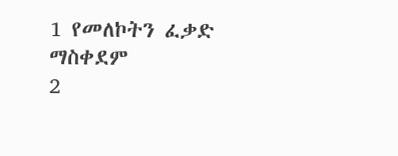1 የመለኮትን ፈቃድ ማስቀደም
2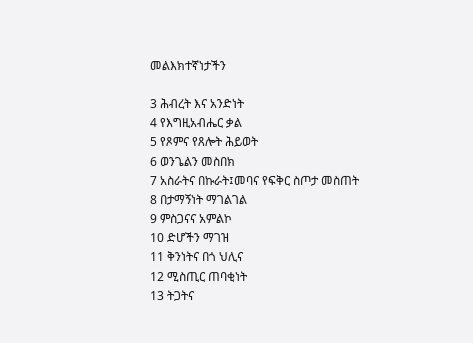መልእክተኛነታችን

3 ሕብረት እና አንድነት
4 የእግዚአብሔር ቃል
5 የጾምና የጸሎት ሕይወት
6 ወንጌልን መስበክ
7 አስራትና በኩራት፤መባና የፍቅር ስጦታ መስጠት
8 በታማኝነት ማገልገል
9 ምስጋናና አምልኮ
10 ድሆችን ማገዝ
11 ቅንነትና በጎ ህሊና
12 ሚስጢር ጠባቂነት
13 ትጋትና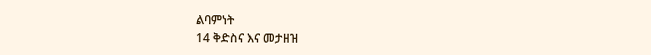ልባምነት
14 ቅድስና እና መታዘዝ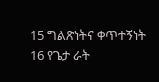15 ግልጽነትና ቀጥተኝነት
16 የጌታ ራት